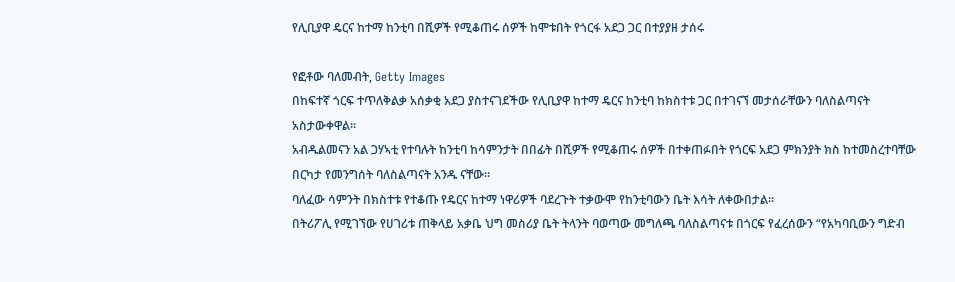የሊቢያዋ ዴርና ከተማ ከንቲባ በሺዎች የሚቆጠሩ ሰዎች ከሞቱበት የጎርፋ አደጋ ጋር በተያያዘ ታሰሩ

የፎቶው ባለመብት, Getty Images
በከፍተኛ ጎርፍ ተጥለቅልቃ አሰቃቂ አደጋ ያስተናገደችው የሊቢያዋ ከተማ ዴርና ከንቲባ ከክስተቱ ጋር በተገናኘ መታሰራቸውን ባለስልጣናት አስታውቀዋል።
አብዱልመናን አል ጋሃኣቲ የተባሉት ከንቲባ ከሳምንታት በበፊት በሺዎች የሚቆጠሩ ሰዎች በተቀጠፉበት የጎርፍ አደጋ ምክንያት ክስ ከተመስረተባቸው በርካታ የመንግሰት ባለስልጣናት አንዱ ናቸው።
ባለፈው ሳምንት በክስተቱ የተቆጡ የዴርና ከተማ ነዋሪዎች ባደረጉት ተቃውሞ የከንቲባውን ቤት እሳት ለቀውበታል።
በትሪፖሊ የሚገኘው የሀገሪቱ ጠቅላይ አቃቤ ህግ መስሪያ ቤት ትላንት ባወጣው መግለጫ ባለስልጣናቱ በጎርፍ የፈረሰውን “የአካባቢውን ግድብ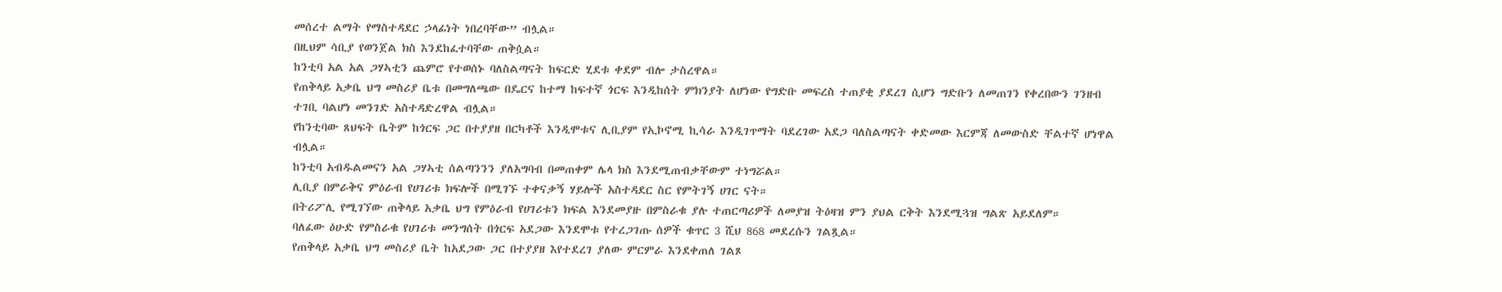መሰረተ ልማት የማስተዳደር ኃላፊነት ነበረባቸው” ብሏል።
በዚህም ሳቢያ የወንጀል ክስ እንደከፈተባቸው ጠቅሷል።
ከንቲባ አል አል ጋሃኣቲን ጨምሮ የተወሰኑ ባለስልጣናት ከፍርድ ሂደቱ ቀደም ብሎ ታስረዋል።
የጠቅላይ አቃቤ ህግ መስሪያ ቤቱ በመግለጫው በዴርና ከተማ ከፍተኛ ጎርፍ እንዲከሰት ምክንያት ለሆነው የግድቡ መፍረስ ተጠያቂ ያደረገ ሲሆን ግድቡን ለመጠገን የቀረበውን ገንዘብ ተገቢ ባልሆነ መንገድ አስተዳድረዋል ብሏል።
የከንቲባው ጸህፍት ቤትም ከጎርፍ ጋር በተያያዘ በርካቶች እንዲሞቱና ሊቢያም የኢኮኖሚ ኪሳራ እንዲገጥማት ባደረገው አደጋ ባለስልጣናት ቀድመው እርምጃ ለመውስድ ቸልተኛ ሆነዋል ብሏል።
ከንቲባ አብዱልመናን አል ጋሃኣቲ ሰልጣንንን ያለአግባብ በመጠቀም ሌላ ክስ እንደሚጠብቃቸውም ተነግሯል።
ሊቢያ በምራቅና ምዕራብ የሀገሪቱ ክፍሎች በሚገኙ ተቀናቃኝ ሃይሎች አስተዳደር ስር የምትገኝ ሀገር ናት።
በትሪፖሊ የሚገኘው ጠቅላይ አቃቤ ህግ የምዕራብ የሀገሪቱን ክፍል እንደመያዙ በምስራቁ ያሉ ተጠርጣሪዎች ለመያዝ ትዕዛዝ ምን ያህል ርቅት እንደሚጓዝ ግልጽ አይደለም።
ባለፈው ዕሁድ የምስራቁ የሀገሪቱ መንግሰት በጎርፍ አደጋው እንደሞቱ የተረጋገጡ ሰዎች ቁጥር 3 ሺህ 868 መደረሱን ገልጿል።
የጠቅላይ አቃቤ ህግ መስሪያ ቤት ከአደጋው ጋር በተያያዘ እየተደረገ ያለው ምርምራ እንደቀጠለ ገልጾ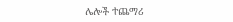ሌሎች ተጨማሪ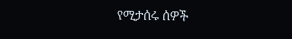የሚታሰሩ ሰዎች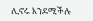ሊኖሩ እንደሚችሉ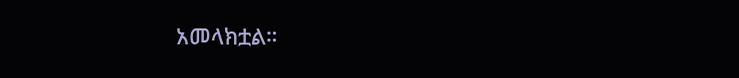አመላክቷል።